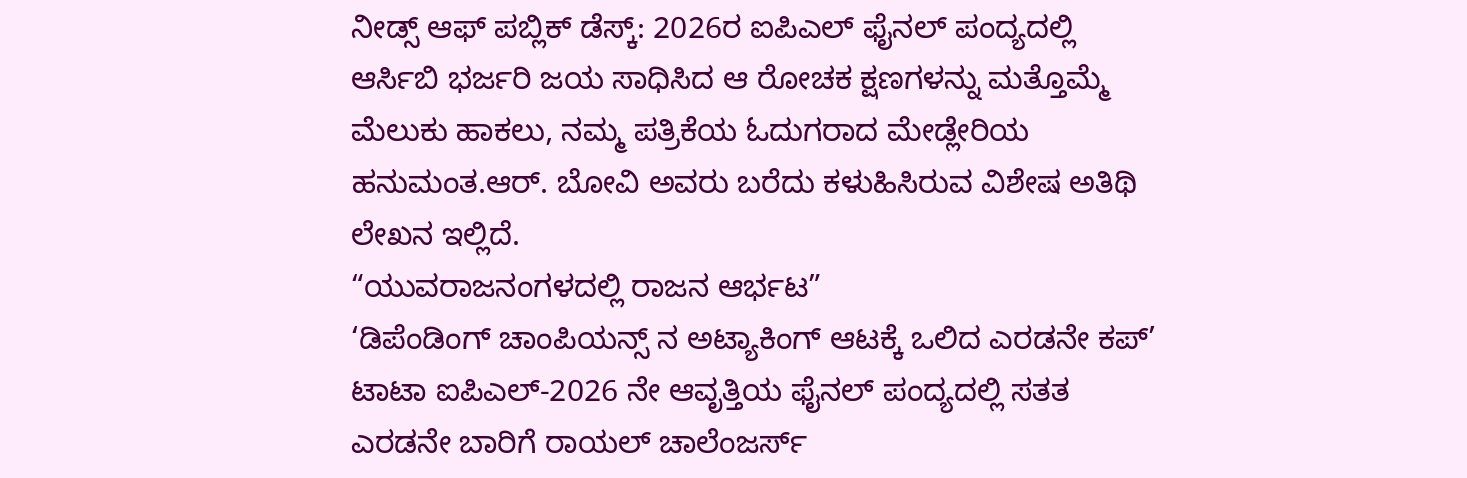ನೀಡ್ಸ್ ಆಫ್ ಪಬ್ಲಿಕ್ ಡೆಸ್ಕ್: 2026ರ ಐಪಿಎಲ್ ಫೈನಲ್ ಪಂದ್ಯದಲ್ಲಿ ಆರ್ಸಿಬಿ ಭರ್ಜರಿ ಜಯ ಸಾಧಿಸಿದ ಆ ರೋಚಕ ಕ್ಷಣಗಳನ್ನು ಮತ್ತೊಮ್ಮೆ ಮೆಲುಕು ಹಾಕಲು, ನಮ್ಮ ಪತ್ರಿಕೆಯ ಓದುಗರಾದ ಮೇಡ್ಲೇರಿಯ ಹನುಮಂತ.ಆರ್. ಬೋವಿ ಅವರು ಬರೆದು ಕಳುಹಿಸಿರುವ ವಿಶೇಷ ಅತಿಥಿ ಲೇಖನ ಇಲ್ಲಿದೆ.
“ಯುವರಾಜನಂಗಳದಲ್ಲಿ ರಾಜನ ಆರ್ಭಟ”
‘ಡಿಪೆಂಡಿಂಗ್ ಚಾಂಪಿಯನ್ಸ್ ನ ಅಟ್ಯಾಕಿಂಗ್ ಆಟಕ್ಕೆ ಒಲಿದ ಎರಡನೇ ಕಪ್’
ಟಾಟಾ ಐಪಿಎಲ್-2026 ನೇ ಆವೃತ್ತಿಯ ಫೈನಲ್ ಪಂದ್ಯದಲ್ಲಿ ಸತತ ಎರಡನೇ ಬಾರಿಗೆ ರಾಯಲ್ ಚಾಲೆಂಜರ್ಸ್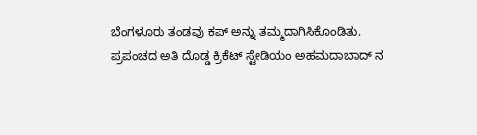ಬೆಂಗಳೂರು ತಂಡವು ಕಪ್ ಅನ್ನು ತಮ್ಮದಾಗಿಸಿಕೊಂಡಿತು.
ಪ್ರಪಂಚದ ಅತಿ ದೊಡ್ಡ ಕ್ರಿಕೆಟ್ ಸ್ಟೇಡಿಯಂ ಅಹಮದಾಬಾದ್ ನ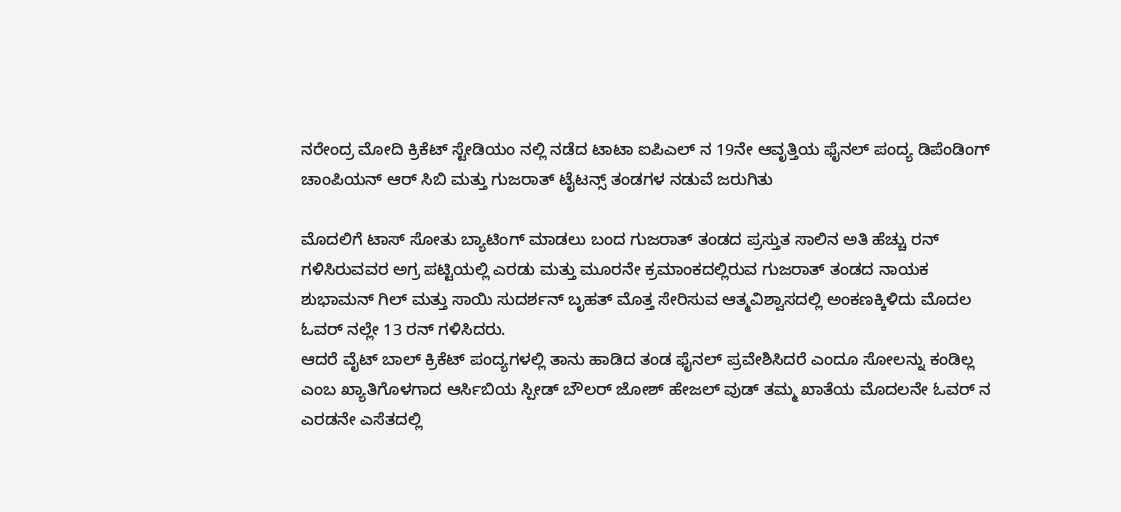ನರೇಂದ್ರ ಮೋದಿ ಕ್ರಿಕೆಟ್ ಸ್ಟೇಡಿಯಂ ನಲ್ಲಿ ನಡೆದ ಟಾಟಾ ಐಪಿಎಲ್ ನ 19ನೇ ಆವೃತ್ತಿಯ ಫೈನಲ್ ಪಂದ್ಯ ಡಿಪೆಂಡಿಂಗ್ ಚಾಂಪಿಯನ್ ಆರ್ ಸಿಬಿ ಮತ್ತು ಗುಜರಾತ್ ಟೈಟನ್ಸ್ ತಂಡಗಳ ನಡುವೆ ಜರುಗಿತು

ಮೊದಲಿಗೆ ಟಾಸ್ ಸೋತು ಬ್ಯಾಟಿಂಗ್ ಮಾಡಲು ಬಂದ ಗುಜರಾತ್ ತಂಡದ ಪ್ರಸ್ತುತ ಸಾಲಿನ ಅತಿ ಹೆಚ್ಚು ರನ್ ಗಳಿಸಿರುವವರ ಅಗ್ರ ಪಟ್ಟಿಯಲ್ಲಿ ಎರಡು ಮತ್ತು ಮೂರನೇ ಕ್ರಮಾಂಕದಲ್ಲಿರುವ ಗುಜರಾತ್ ತಂಡದ ನಾಯಕ ಶುಭಾಮನ್ ಗಿಲ್ ಮತ್ತು ಸಾಯಿ ಸುದರ್ಶನ್ ಬೃಹತ್ ಮೊತ್ತ ಸೇರಿಸುವ ಆತ್ಮವಿಶ್ವಾಸದಲ್ಲಿ ಅಂಕಣಕ್ಕಿಳಿದು ಮೊದಲ ಓವರ್ ನಲ್ಲೇ 13 ರನ್ ಗಳಿಸಿದರು.
ಆದರೆ ವೈಟ್ ಬಾಲ್ ಕ್ರಿಕೆಟ್ ಪಂದ್ಯಗಳಲ್ಲಿ ತಾನು ಹಾಡಿದ ತಂಡ ಫೈನಲ್ ಪ್ರವೇಶಿಸಿದರೆ ಎಂದೂ ಸೋಲನ್ನು ಕಂಡಿಲ್ಲ ಎಂಬ ಖ್ಯಾತಿಗೊಳಗಾದ ಆರ್ಸಿಬಿಯ ಸ್ಪೀಡ್ ಬೌಲರ್ ಜೋಶ್ ಹೇಜಲ್ ವುಡ್ ತಮ್ಮ ಖಾತೆಯ ಮೊದಲನೇ ಓವರ್ ನ ಎರಡನೇ ಎಸೆತದಲ್ಲಿ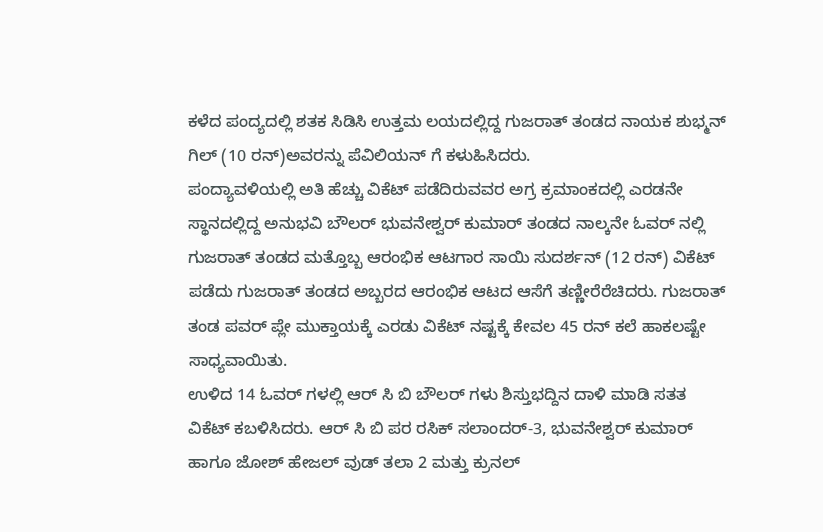ಕಳೆದ ಪಂದ್ಯದಲ್ಲಿ ಶತಕ ಸಿಡಿಸಿ ಉತ್ತಮ ಲಯದಲ್ಲಿದ್ದ ಗುಜರಾತ್ ತಂಡದ ನಾಯಕ ಶುಭ್ಮನ್ ಗಿಲ್ (10 ರನ್)ಅವರನ್ನು ಪೆವಿಲಿಯನ್ ಗೆ ಕಳುಹಿಸಿದರು.
ಪಂದ್ಯಾವಳಿಯಲ್ಲಿ ಅತಿ ಹೆಚ್ಚು ವಿಕೆಟ್ ಪಡೆದಿರುವವರ ಅಗ್ರ ಕ್ರಮಾಂಕದಲ್ಲಿ ಎರಡನೇ ಸ್ಥಾನದಲ್ಲಿದ್ದ ಅನುಭವಿ ಬೌಲರ್ ಭುವನೇಶ್ವರ್ ಕುಮಾರ್ ತಂಡದ ನಾಲ್ಕನೇ ಓವರ್ ನಲ್ಲಿ ಗುಜರಾತ್ ತಂಡದ ಮತ್ತೊಬ್ಬ ಆರಂಭಿಕ ಆಟಗಾರ ಸಾಯಿ ಸುದರ್ಶನ್ (12 ರನ್) ವಿಕೆಟ್ ಪಡೆದು ಗುಜರಾತ್ ತಂಡದ ಅಬ್ಬರದ ಆರಂಭಿಕ ಆಟದ ಆಸೆಗೆ ತಣ್ಣೀರೆರೆಚಿದರು. ಗುಜರಾತ್ ತಂಡ ಪವರ್ ಪ್ಲೇ ಮುಕ್ತಾಯಕ್ಕೆ ಎರಡು ವಿಕೆಟ್ ನಷ್ಟಕ್ಕೆ ಕೇವಲ 45 ರನ್ ಕಲೆ ಹಾಕಲಷ್ಟೇ ಸಾಧ್ಯವಾಯಿತು.
ಉಳಿದ 14 ಓವರ್ ಗಳಲ್ಲಿ ಆರ್ ಸಿ ಬಿ ಬೌಲರ್ ಗಳು ಶಿಸ್ತುಭದ್ದಿನ ದಾಳಿ ಮಾಡಿ ಸತತ ವಿಕೆಟ್ ಕಬಳಿಸಿದರು. ಆರ್ ಸಿ ಬಿ ಪರ ರಸಿಕ್ ಸಲಾಂದರ್-3, ಭುವನೇಶ್ವರ್ ಕುಮಾರ್ ಹಾಗೂ ಜೋಶ್ ಹೇಜಲ್ ವುಡ್ ತಲಾ 2 ಮತ್ತು ಕ್ರುನಲ್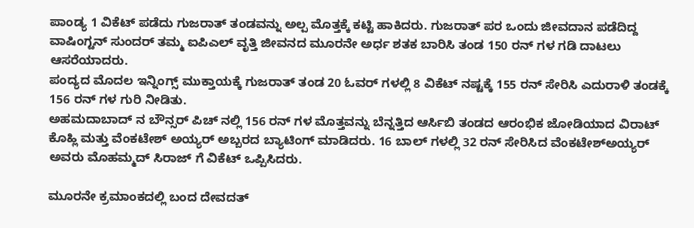ಪಾಂಡ್ಯ 1 ವಿಕೆಟ್ ಪಡೆದು ಗುಜರಾತ್ ತಂಡವನ್ನು ಅಲ್ಪ ಮೊತ್ತಕ್ಕೆ ಕಟ್ಟಿ ಹಾಕಿದರು. ಗುಜರಾತ್ ಪರ ಒಂದು ಜೀವದಾನ ಪಡೆದಿದ್ದ ವಾಷಿಂಗ್ಟನ್ ಸುಂದರ್ ತಮ್ಮ ಐಪಿಎಲ್ ವೃತ್ತಿ ಜೀವನದ ಮೂರನೇ ಅರ್ಧ ಶತಕ ಬಾರಿಸಿ ತಂಡ 150 ರನ್ ಗಳ ಗಡಿ ದಾಟಲು ಆಸರೆಯಾದರು.
ಪಂದ್ಯದ ಮೊದಲ ಇನ್ನಿಂಗ್ಸ್ ಮುಕ್ತಾಯಕ್ಕೆ ಗುಜರಾತ್ ತಂಡ 20 ಓವರ್ ಗಳಲ್ಲಿ 8 ವಿಕೆಟ್ ನಷ್ಟಕ್ಕೆ 155 ರನ್ ಸೇರಿಸಿ ಎದುರಾಳಿ ತಂಡಕ್ಕೆ 156 ರನ್ ಗಳ ಗುರಿ ನೀಡಿತು.
ಅಹಮದಾಬಾದ್ ನ ಬೌನ್ಸರ್ ಪಿಚ್ ನಲ್ಲಿ 156 ರನ್ ಗಳ ಮೊತ್ತವನ್ನು ಬೆನ್ನತ್ತಿದ ಆರ್ಸಿಬಿ ತಂಡದ ಆರಂಭಿಕ ಜೋಡಿಯಾದ ವಿರಾಟ್ ಕೊಹ್ಲಿ ಮತ್ತು ವೆಂಕಟೇಶ್ ಅಯ್ಯರ್ ಅಬ್ಬರದ ಬ್ಯಾಟಿಂಗ್ ಮಾಡಿದರು. 16 ಬಾಲ್ ಗಳಲ್ಲಿ 32 ರನ್ ಸೇರಿಸಿದ ವೆಂಕಟೇಶ್ಅಯ್ಯರ್ ಅವರು ಮೊಹಮ್ಮದ್ ಸಿರಾಜ್ ಗೆ ವಿಕೆಟ್ ಒಪ್ಪಿಸಿದರು.

ಮೂರನೇ ಕ್ರಮಾಂಕದಲ್ಲಿ ಬಂದ ದೇವದತ್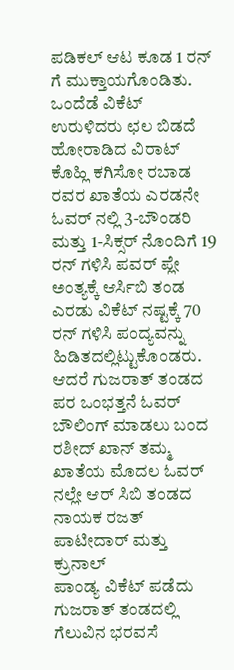ಪಡಿಕಲ್ ಆಟ ಕೂಡ 1 ರನ್ ಗೆ ಮುಕ್ತಾಯಗೊಂಡಿತು.
ಒಂದೆಡೆ ವಿಕೆಟ್ ಉರುಳಿದರು ಛಲ ಬಿಡದೆ ಹೋರಾಡಿದ ವಿರಾಟ್ ಕೊಹ್ಲಿ ಕಗಿಸೋ ರಬಾಡ ರವರ ಖಾತೆಯ ಎರಡನೇ ಓವರ್ ನಲ್ಲಿ 3-ಬೌಂಡರಿ ಮತ್ತು 1-ಸಿಕ್ಸರ್ ನೊಂದಿಗೆ 19 ರನ್ ಗಳಿಸಿ ಪವರ್ ಪ್ಲೇ ಅಂತ್ಯಕ್ಕೆ ಆರ್ಸಿಬಿ ತಂಡ ಎರಡು ವಿಕೆಟ್ ನಷ್ಟಕ್ಕೆ 70 ರನ್ ಗಳಿಸಿ ಪಂದ್ಯವನ್ನು ಹಿಡಿತದಲ್ಲಿಟ್ಟುಕೊಂಡರು.
ಆದರೆ ಗುಜರಾತ್ ತಂಡದ ಪರ ಒಂಭತ್ತನೆ ಓವರ್ ಬೌಲಿಂಗ್ ಮಾಡಲು ಬಂದ ರಶೀದ್ ಖಾನ್ ತಮ್ಮ ಖಾತೆಯ ಮೊದಲ ಓವರ್ ನಲ್ಲೇ ಆರ್ ಸಿಬಿ ತಂಡದ ನಾಯಕ ರಜತ್ ಪಾಟೀದಾರ್ ಮತ್ತು ಕ್ರುನಾಲ್
ಪಾಂಡ್ಯ ವಿಕೆಟ್ ಪಡೆದು ಗುಜರಾತ್ ತಂಡದಲ್ಲಿ ಗೆಲುವಿನ ಭರವಸೆ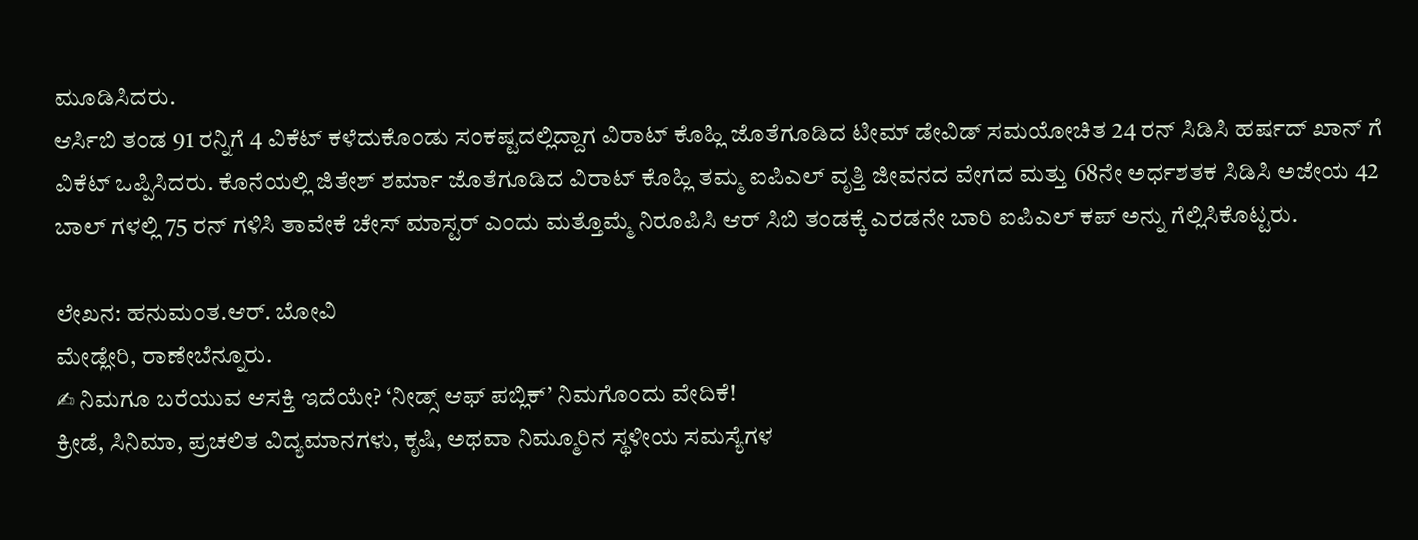ಮೂಡಿಸಿದರು.
ಆರ್ಸಿಬಿ ತಂಡ 91 ರನ್ನಿಗೆ 4 ವಿಕೆಟ್ ಕಳೆದುಕೊಂಡು ಸಂಕಷ್ಟದಲ್ಲಿದ್ದಾಗ ವಿರಾಟ್ ಕೊಹ್ಲಿ ಜೊತೆಗೂಡಿದ ಟೀಮ್ ಡೇವಿಡ್ ಸಮಯೋಚಿತ 24 ರನ್ ಸಿಡಿಸಿ ಹರ್ಷದ್ ಖಾನ್ ಗೆ ವಿಕೆಟ್ ಒಪ್ಪಿಸಿದರು. ಕೊನೆಯಲ್ಲಿ ಜಿತೇಶ್ ಶರ್ಮಾ ಜೊತೆಗೂಡಿದ ವಿರಾಟ್ ಕೊಹ್ಲಿ ತಮ್ಮ ಐಪಿಎಲ್ ವೃತ್ತಿ ಜೀವನದ ವೇಗದ ಮತ್ತು 68ನೇ ಅರ್ಧಶತಕ ಸಿಡಿಸಿ ಅಜೇಯ 42 ಬಾಲ್ ಗಳಲ್ಲಿ 75 ರನ್ ಗಳಿಸಿ ತಾವೇಕೆ ಚೇಸ್ ಮಾಸ್ಟರ್ ಎಂದು ಮತ್ತೊಮ್ಮೆ ನಿರೂಪಿಸಿ ಆರ್ ಸಿಬಿ ತಂಡಕ್ಕೆ ಎರಡನೇ ಬಾರಿ ಐಪಿಎಲ್ ಕಪ್ ಅನ್ನು ಗೆಲ್ಲಿಸಿಕೊಟ್ಟರು.

ಲೇಖನ: ಹನುಮಂತ.ಆರ್. ಬೋವಿ
ಮೇಡ್ಲೇರಿ, ರಾಣೇಬೆನ್ನೂರು.
✍ ನಿಮಗೂ ಬರೆಯುವ ಆಸಕ್ತಿ ಇದೆಯೇ? ‘ನೀಡ್ಸ್ ಆಫ್ ಪಬ್ಲಿಕ್’ ನಿಮಗೊಂದು ವೇದಿಕೆ!
ಕ್ರೀಡೆ, ಸಿನಿಮಾ, ಪ್ರಚಲಿತ ವಿದ್ಯಮಾನಗಳು, ಕೃಷಿ, ಅಥವಾ ನಿಮ್ಮೂರಿನ ಸ್ಥಳೀಯ ಸಮಸ್ಯೆಗಳ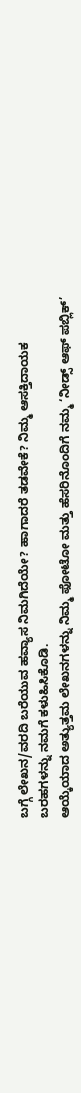ಬಗ್ಗೆ ಲೇಖನ/ವರದಿ ಬರೆಯುವ ಹವ್ಯಾಸ ನಿಮಗಿದೆಯೇ? ಹಾಗಾದರೆ ತಡವೇಕೆ? ನಿಮ್ಮ ಆಸಕ್ತಿದಾಯಕ ಬರಹಗಳನ್ನು ನಮಗೆ ಕಳುಹಿಸಿಕೊಡಿ.
ಆಯ್ಕೆಯಾದ ಅತ್ಯುತ್ತಮ ಲೇಖನಗಳನ್ನು ನಿಮ್ಮ ಫೋಟೋ ಮತ್ತು ಹೆಸರಿನೊಂದಿಗೆ ನಮ್ಮ ‘ನೀಡ್ಸ್ ಆಫ್ ಪಬ್ಲಿಕ್’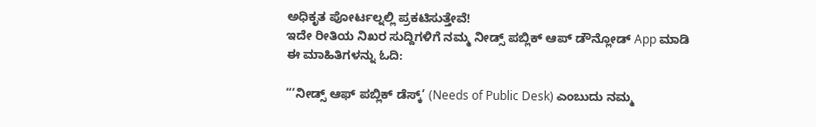ಅಧಿಕೃತ ಪೋರ್ಟಲ್ನಲ್ಲಿ ಪ್ರಕಟಿಸುತ್ತೇವೆ!
ಇದೇ ರೀತಿಯ ನಿಖರ ಸುದ್ದಿಗಳಿಗೆ ನಮ್ಮ ನೀಡ್ಸ್ ಪಬ್ಲಿಕ್ ಆಪ್ ಡೌನ್ಲೋಡ್ App ಮಾಡಿ
ಈ ಮಾಹಿತಿಗಳನ್ನು ಓದಿ:

“‘ನೀಡ್ಸ್ ಆಫ್ ಪಬ್ಲಿಕ್ ಡೆಸ್ಕ್’ (Needs of Public Desk) ಎಂಬುದು ನಮ್ಮ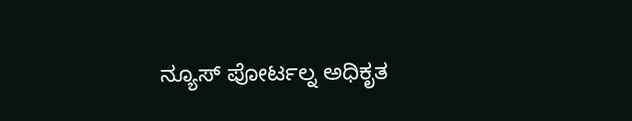ನ್ಯೂಸ್ ಪೋರ್ಟಲ್ನ ಅಧಿಕೃತ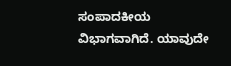ಸಂಪಾದಕೀಯ ವಿಭಾಗವಾಗಿದೆ. ಯಾವುದೇ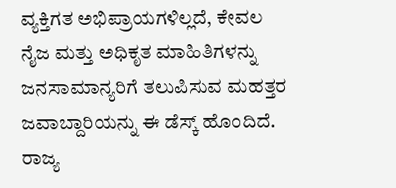ವ್ಯಕ್ತಿಗತ ಅಭಿಪ್ರಾಯಗಳಿಲ್ಲದೆ, ಕೇವಲ ನೈಜ ಮತ್ತು ಅಧಿಕೃತ ಮಾಹಿತಿಗಳನ್ನು ಜನಸಾಮಾನ್ಯರಿಗೆ ತಲುಪಿಸುವ ಮಹತ್ತರ ಜವಾಬ್ದಾರಿಯನ್ನು ಈ ಡೆಸ್ಕ್ ಹೊಂದಿದೆ. ರಾಜ್ಯ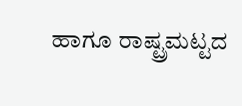ಹಾಗೂ ರಾಷ್ಟ್ರಮಟ್ಟದ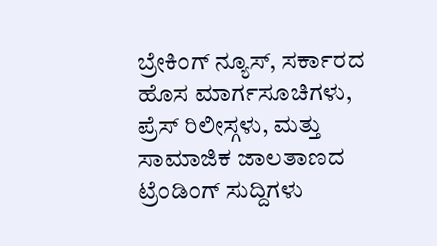ಬ್ರೇಕಿಂಗ್ ನ್ಯೂಸ್, ಸರ್ಕಾರದ ಹೊಸ ಮಾರ್ಗಸೂಚಿಗಳು, ಪ್ರೆಸ್ ರಿಲೀಸ್ಗಳು, ಮತ್ತು ಸಾಮಾಜಿಕ ಜಾಲತಾಣದ ಟ್ರೆಂಡಿಂಗ್ ಸುದ್ದಿಗಳು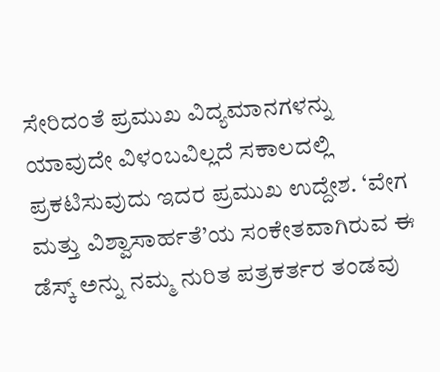ಸೇರಿದಂತೆ ಪ್ರಮುಖ ವಿದ್ಯಮಾನಗಳನ್ನು ಯಾವುದೇ ವಿಳಂಬವಿಲ್ಲದೆ ಸಕಾಲದಲ್ಲಿ ಪ್ರಕಟಿಸುವುದು ಇದರ ಪ್ರಮುಖ ಉದ್ದೇಶ. ‘ವೇಗ ಮತ್ತು ವಿಶ್ವಾಸಾರ್ಹತೆ’ಯ ಸಂಕೇತವಾಗಿರುವ ಈ ಡೆಸ್ಕ್ ಅನ್ನು ನಮ್ಮ ನುರಿತ ಪತ್ರಕರ್ತರ ತಂಡವು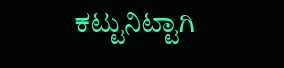ಕಟ್ಟುನಿಟ್ಟಾಗಿ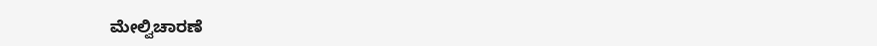ಮೇಲ್ವಿಚಾರಣೆ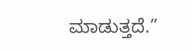ಮಾಡುತ್ತದೆ.”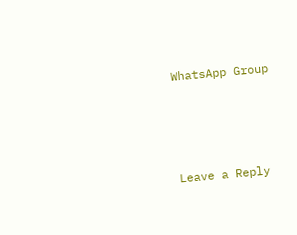WhatsApp Group




Leave a Reply